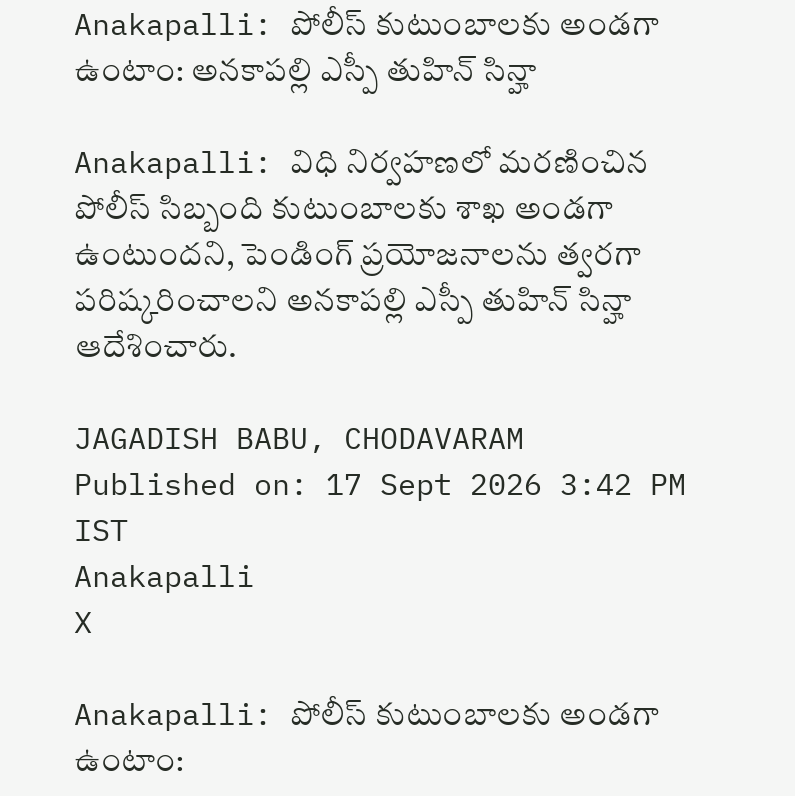Anakapalli: పోలీస్ కుటుంబాలకు అండగా ఉంటాం: అనకాపల్లి ఎస్పీ తుహిన్ సిన్హా

Anakapalli: విధి నిర్వహణలో మరణించిన పోలీస్ సిబ్బంది కుటుంబాలకు శాఖ అండగా ఉంటుందని, పెండింగ్ ప్రయోజనాలను త్వరగా పరిష్కరించాలని అనకాపల్లి ఎస్పీ తుహిన్ సిన్హా ఆదేశించారు.

JAGADISH BABU, CHODAVARAM
Published on: 17 Sept 2026 3:42 PM IST
Anakapalli
X

Anakapalli: పోలీస్ కుటుంబాలకు అండగా ఉంటాం: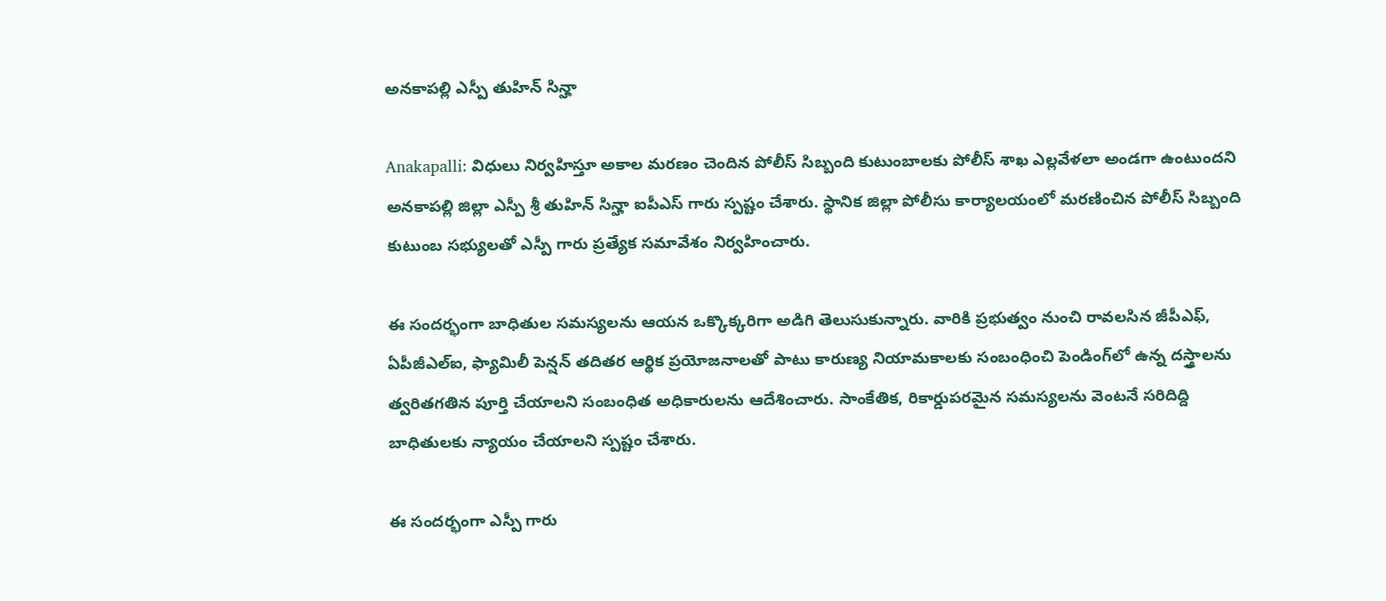అనకాపల్లి ఎస్పీ తుహిన్ సిన్హా

Anakapalli: విధులు నిర్వహిస్తూ అకాల మరణం చెందిన పోలీస్ సిబ్బంది కుటుంబాలకు పోలీస్ శాఖ ఎల్లవేళలా అండగా ఉంటుందని అనకాపల్లి జిల్లా ఎస్పీ శ్రీ తుహిన్ సిన్హా ఐపీఎస్ గారు స్పష్టం చేశారు. స్థానిక జిల్లా పోలీసు కార్యాలయంలో మరణించిన పోలీస్ సిబ్బంది కుటుంబ సభ్యులతో ఎస్పీ గారు ప్రత్యేక సమావేశం నిర్వహించారు.

ఈ సందర్భంగా బాధితుల సమస్యలను ఆయన ఒక్కొక్కరిగా అడిగి తెలుసుకున్నారు. వారికి ప్రభుత్వం నుంచి రావలసిన జీపీఎఫ్, ఏపీజీఎల్ఐ, ఫ్యామిలీ పెన్షన్ తదితర ఆర్థిక ప్రయోజనాలతో పాటు కారుణ్య నియామకాలకు సంబంధించి పెండింగ్‌లో ఉన్న దస్త్రాలను త్వరితగతిన పూర్తి చేయాలని సంబంధిత అధికారులను ఆదేశించారు. సాంకేతిక, రికార్డుపరమైన సమస్యలను వెంటనే సరిదిద్ది బాధితులకు న్యాయం చేయాలని స్పష్టం చేశారు.

ఈ సందర్భంగా ఎస్పీ గారు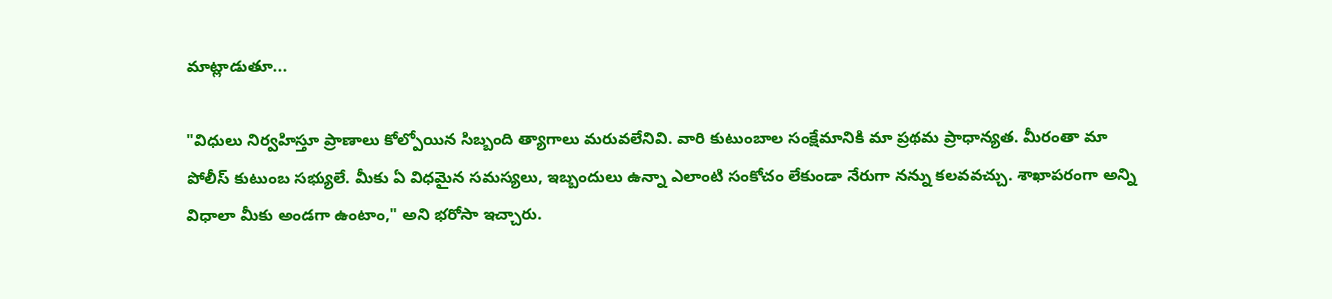మాట్లాడుతూ...

"విధులు నిర్వహిస్తూ ప్రాణాలు కోల్పోయిన సిబ్బంది త్యాగాలు మరువలేనివి. వారి కుటుంబాల సంక్షేమానికి మా ప్రథమ ప్రాధాన్యత. మీరంతా మా పోలీస్ కుటుంబ సభ్యులే. మీకు ఏ విధమైన సమస్యలు, ఇబ్బందులు ఉన్నా ఎలాంటి సంకోచం లేకుండా నేరుగా నన్ను కలవవచ్చు. శాఖాపరంగా అన్ని విధాలా మీకు అండగా ఉంటాం," అని భరోసా ఇచ్చారు.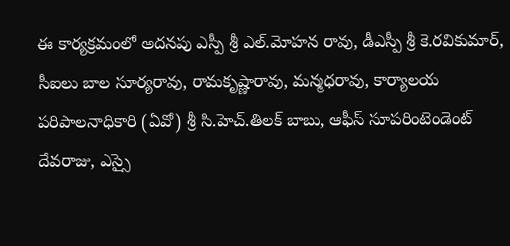ఈ కార్యక్రమంలో అదనపు ఎస్పీ శ్రీ ఎల్.మోహన రావు, డీఎస్పీ శ్రీ కె.రవికుమార్, సీఐలు బాల సూర్యరావు, రామకృష్ణారావు, మన్మధరావు, కార్యాలయ పరిపాలనాధికారి (ఏవో) శ్రీ సి.హెచ్.తిలక్ బాబు, ఆఫీస్ సూపరింటెండెంట్ దేవరాజు, ఎస్సై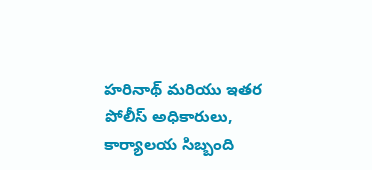హరినాథ్ మరియు ఇతర పోలీస్ అధికారులు, కార్యాలయ సిబ్బంది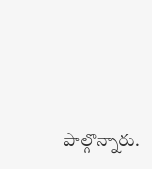పాల్గొన్నారు.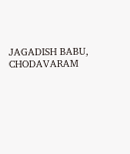JAGADISH BABU, CHODAVARAM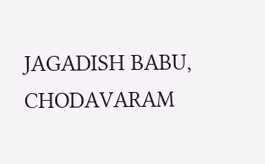JAGADISH BABU, CHODAVARAM